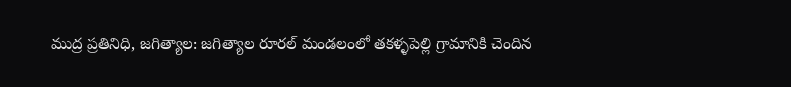ముద్ర ప్రతినిధి, జగిత్యాల: జగిత్యాల రూరల్ మండలంలో తకళ్ళపెల్లి గ్రామానికి చెందిన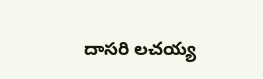దాసరి లచయ్య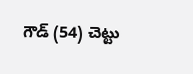గౌడ్ (54) చెట్టు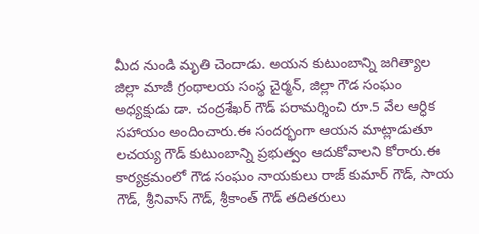మీద నుండి మృతి చెందాడు. అయన కుటుంబాన్ని జగిత్యాల జిల్లా మాజీ గ్రంథాలయ సంస్థ చైర్మన్, జిల్లా గౌడ సంఘం అధ్యక్షుడు డా. చంద్రశేఖర్ గౌడ్ పరామర్శించి రూ.5 వేల ఆర్ధిక సహాయం అందించారు.ఈ సందర్భంగా ఆయన మాట్లాడుతూ లచయ్య గౌడ్ కుటుంబాన్ని ప్రభుత్వం ఆదుకోవాలని కోరారు.ఈ కార్యక్రమంలో గౌడ సంఘం నాయకులు రాజ్ కుమార్ గౌడ్, సాయ గౌడ్, శ్రీనివాస్ గౌడ్, శ్రీకాంత్ గౌడ్ తదితరులు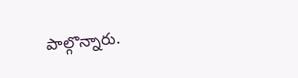పాల్గొన్నారు.